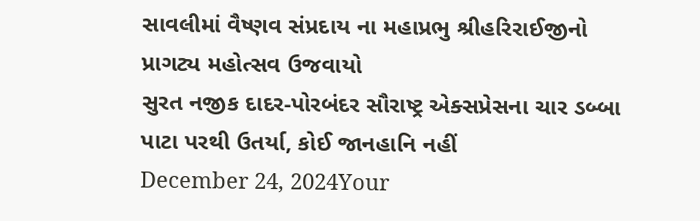સાવલીમાં વૈષ્ણવ સંપ્રદાય ના મહાપ્રભુ શ્રીહરિરાઈજીનો પ્રાગટ્ય મહોત્સવ ઉજવાયો
સુરત નજીક દાદર-પોરબંદર સૌરાષ્ટ્ર એક્સપ્રેસના ચાર ડબ્બા પાટા પરથી ઉતર્યા, કોઈ જાનહાનિ નહીં
December 24, 2024Your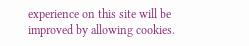experience on this site will be improved by allowing cookies.